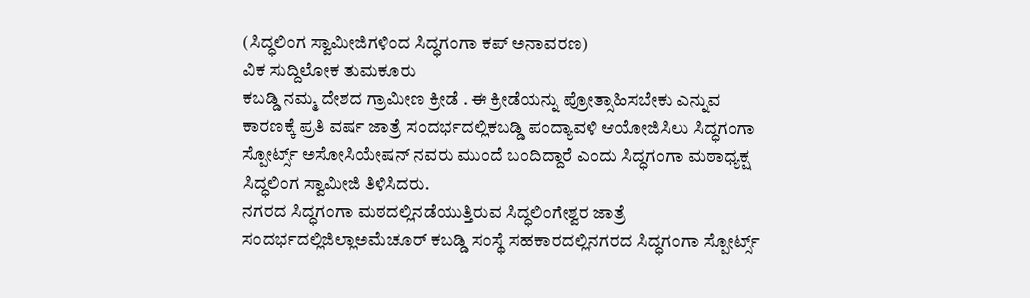(ಸಿದ್ಧಲಿಂಗ ಸ್ವಾಮೀಜಿಗಳಿಂದ ಸಿದ್ಧಗಂಗಾ ಕಪ್ ಅನಾವರಣ)
ವಿಕ ಸುದ್ದಿಲೋಕ ತುಮಕೂರು
ಕಬಡ್ಡಿ ನಮ್ಮ ದೇಶದ ಗ್ರಾಮೀಣ ಕ್ರೀಡೆ . ಈ ಕ್ರೀಡೆಯನ್ನು ಪ್ರೋತ್ಸಾಹಿಸಬೇಕು ಎನ್ನುವ ಕಾರಣಕ್ಕೆ ಪ್ರತಿ ವರ್ಷ ಜಾತ್ರೆ ಸಂದರ್ಭದಲ್ಲಿಕಬಡ್ಡಿ ಪಂದ್ಯಾವಳಿ ಆಯೋಜಿಸಿಲು ಸಿದ್ಧಗಂಗಾ ಸ್ಪೋರ್ಟ್ಸ್ ಅಸೋಸಿಯೇಷನ್ ನವರು ಮುಂದೆ ಬಂದಿದ್ದಾರೆ ಎಂದು ಸಿದ್ಧಗಂಗಾ ಮಠಾಧ್ಯಕ್ಷ ಸಿದ್ಧಲಿಂಗ ಸ್ವಾಮೀಜಿ ತಿಳಿಸಿದರು.
ನಗರದ ಸಿದ್ಧಗಂಗಾ ಮಠದಲ್ಲಿನಡೆಯುತ್ತಿರುವ ಸಿದ್ಧಲಿಂಗೇಶ್ವರ ಜಾತ್ರೆ ಸಂದರ್ಭದಲ್ಲಿಜಿಲ್ಲಾಅಮೆಚೂರ್ ಕಬಡ್ಡಿ ಸಂಸ್ಥೆ ಸಹಕಾರದಲ್ಲಿನಗರದ ಸಿದ್ಧಗಂಗಾ ಸ್ಪೋರ್ಟ್ಸ್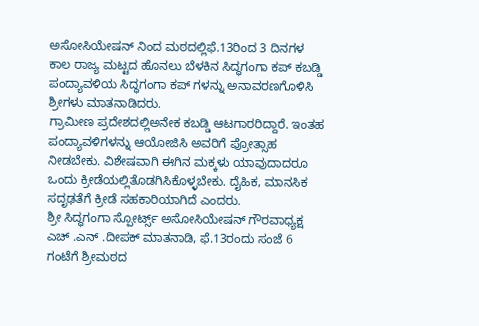ಅಸೋಸಿಯೇಷನ್ ನಿಂದ ಮಠದಲ್ಲಿಫೆ.13ರಿಂದ 3 ದಿನಗಳ ಕಾಲ ರಾಜ್ಯ ಮಟ್ಟದ ಹೊನಲು ಬೆಳಕಿನ ಸಿದ್ಧಗಂಗಾ ಕಪ್ ಕಬಡ್ಡಿ ಪಂದ್ಯಾವಳಿಯ ಸಿದ್ಧಗಂಗಾ ಕಪ್ ಗಳನ್ನು ಅನಾವರಣಗೊಳಿಸಿ ಶ್ರೀಗಳು ಮಾತನಾಡಿದರು.
ಗ್ರಾಮೀಣ ಪ್ರದೇಶದಲ್ಲಿಅನೇಕ ಕಬಡ್ಡಿ ಆಟಗಾರರಿದ್ದಾರೆ. ಇಂತಹ ಪಂದ್ಯಾವಳಿಗಳನ್ನು ಆಯೋಜಿಸಿ ಅವರಿಗೆ ಪ್ರೋತ್ಸಾಹ ನೀಡಬೇಕು. ವಿಶೇಷವಾಗಿ ಈಗಿನ ಮಕ್ಕಳು ಯಾವುದಾದರೂ ಒಂದು ಕ್ರೀಡೆಯಲ್ಲಿತೊಡಗಿಸಿಕೊಳ್ಳಬೇಕು. ದೈಹಿಕ, ಮಾನಸಿಕ ಸದೃಢತೆಗೆ ಕ್ರೀಡೆ ಸಹಕಾರಿಯಾಗಿದೆ ಎಂದರು.
ಶ್ರೀ ಸಿದ್ಧಗಂಗಾ ಸ್ಪೋರ್ಟ್ಸ್ ಅಸೋಸಿಯೇಷನ್ ಗೌರವಾಧ್ಯಕ್ಷ ಎಚ್ .ಎನ್ .ದೀಪಕ್ ಮಾತನಾಡಿ, ಫೆ.13ರಂದು ಸಂಜೆ 6 ಗಂಟೆಗೆ ಶ್ರೀಮಠದ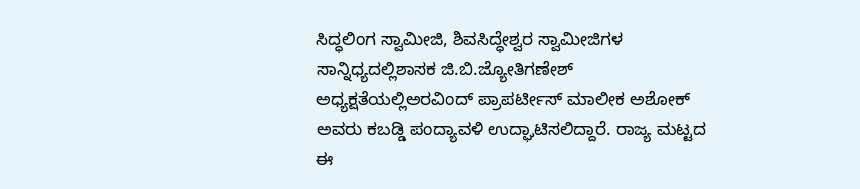ಸಿದ್ಧಲಿಂಗ ಸ್ವಾಮೀಜಿ, ಶಿವಸಿದ್ಧೇಶ್ವರ ಸ್ವಾಮೀಜಿಗಳ ಸಾನ್ನಿಧ್ಯದಲ್ಲಿಶಾಸಕ ಜಿ.ಬಿ.ಜ್ಯೋತಿಗಣೇಶ್ ಅಧ್ಯಕ್ಷತೆಯಲ್ಲಿಅರವಿಂದ್ ಪ್ರಾಪರ್ಟೀಸ್ ಮಾಲೀಕ ಅಶೋಕ್ ಅವರು ಕಬಡ್ಡಿ ಪಂದ್ಯಾವಳಿ ಉದ್ಘಾಟಿಸಲಿದ್ದಾರೆ. ರಾಜ್ಯ ಮಟ್ಟದ ಈ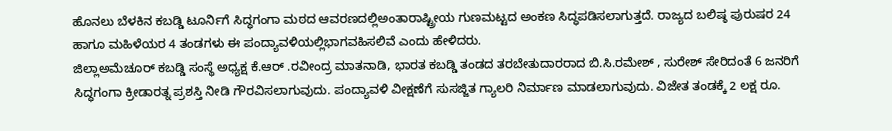ಹೊನಲು ಬೆಳಕಿನ ಕಬಡ್ಡಿ ಟೂರ್ನಿಗೆ ಸಿದ್ಧಗಂಗಾ ಮಠದ ಆವರಣದಲ್ಲಿಅಂತಾರಾಷ್ಟ್ರೀಯ ಗುಣಮಟ್ಟದ ಅಂಕಣ ಸಿದ್ಧಪಡಿಸಲಾಗುತ್ತದೆ. ರಾಜ್ಯದ ಬಲಿಷ್ಠ ಪುರುಷರ 24 ಹಾಗೂ ಮಹಿಳೆಯರ 4 ತಂಡಗಳು ಈ ಪಂದ್ಯಾವಳಿಯಲ್ಲಿಭಾಗವಹಿಸಲಿವೆ ಎಂದು ಹೇಳಿದರು.
ಜಿಲ್ಲಾಅಮೆಚೂರ್ ಕಬಡ್ಡಿ ಸಂಸ್ಥೆ ಅಧ್ಯಕ್ಷ ಕೆ.ಆರ್ .ರವೀಂದ್ರ ಮಾತನಾಡಿ, ಭಾರತ ಕಬಡ್ಡಿ ತಂಡದ ತರಬೇತುದಾರರಾದ ಬಿ.ಸಿ.ರಮೇಶ್ , ಸುರೇಶ್ ಸೇರಿದಂತೆ 6 ಜನರಿಗೆ ಸಿದ್ಧಗಂಗಾ ಕ್ರೀಡಾರತ್ನ ಪ್ರಶಸ್ತಿ ನೀಡಿ ಗೌರವಿಸಲಾಗುವುದು. ಪಂದ್ಯಾವಳಿ ವೀಕ್ಷಣೆಗೆ ಸುಸಜ್ಜಿತ ಗ್ಯಾಲರಿ ನಿರ್ಮಾಣ ಮಾಡಲಾಗುವುದು. ವಿಜೇತ ತಂಡಕ್ಕೆ 2 ಲಕ್ಷ ರೂ.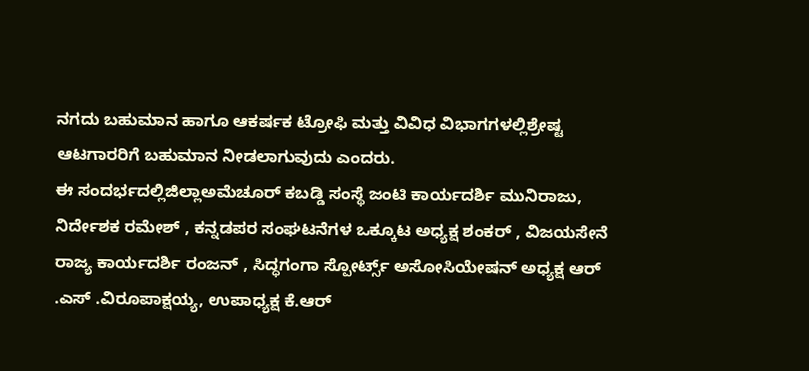ನಗದು ಬಹುಮಾನ ಹಾಗೂ ಆಕರ್ಷಕ ಟ್ರೋಫಿ ಮತ್ತು ವಿವಿಧ ವಿಭಾಗಗಳಲ್ಲಿಶ್ರೇಷ್ಟ ಆಟಗಾರರಿಗೆ ಬಹುಮಾನ ನೀಡಲಾಗುವುದು ಎಂದರು.
ಈ ಸಂದರ್ಭದಲ್ಲಿಜಿಲ್ಲಾಅಮೆಚೂರ್ ಕಬಡ್ಡಿ ಸಂಸ್ಥೆ ಜಂಟಿ ಕಾರ್ಯದರ್ಶಿ ಮುನಿರಾಜು, ನಿರ್ದೇಶಕ ರಮೇಶ್ , ಕನ್ನಡಪರ ಸಂಘಟನೆಗಳ ಒಕ್ಕೂಟ ಅಧ್ಯಕ್ಷ ಶಂಕರ್ , ವಿಜಯಸೇನೆ ರಾಜ್ಯ ಕಾರ್ಯದರ್ಶಿ ರಂಜನ್ , ಸಿದ್ಧಗಂಗಾ ಸ್ಪೋರ್ಟ್ಸ್ ಅಸೋಸಿಯೇಷನ್ ಅಧ್ಯಕ್ಷ ಆರ್ .ಎಸ್ .ವಿರೂಪಾಕ್ಷಯ್ಯ, ಉಪಾಧ್ಯಕ್ಷ ಕೆ.ಆರ್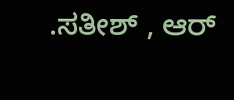.ಸತೀಶ್ , ಆರ್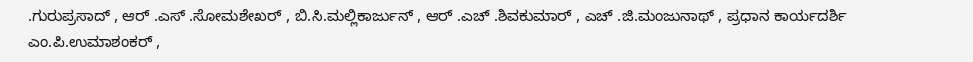.ಗುರುಪ್ರಸಾದ್ , ಆರ್ .ಎಸ್ .ಸೋಮಶೇಖರ್ , ಬಿ.ಸಿ.ಮಲ್ಲಿಕಾರ್ಜುನ್ , ಆರ್ .ಎಚ್ .ಶಿವಕುಮಾರ್ , ಎಚ್ .ಜಿ.ಮಂಜುನಾಥ್ , ಪ್ರಧಾನ ಕಾರ್ಯದರ್ಶಿ ಎಂ.ಪಿ.ಉಮಾಶಂಕರ್ ,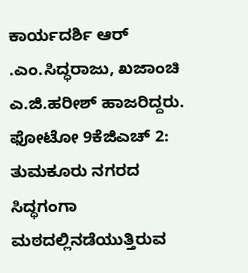ಕಾರ್ಯದರ್ಶಿ ಆರ್ .ಎಂ.ಸಿದ್ಧರಾಜು, ಖಜಾಂಚಿ ಎ.ಜಿ.ಹರೀಶ್ ಹಾಜರಿದ್ದರು.
ಫೋಟೋ 9ಕೆಜಿಎಚ್ 2: ತುಮಕೂರು ನಗರದ ಸಿದ್ಧಗಂಗಾ ಮಠದಲ್ಲಿನಡೆಯುತ್ತಿರುವ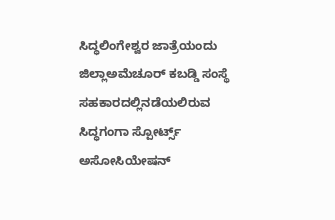ಸಿದ್ಧಲಿಂಗೇಶ್ವರ ಜಾತ್ರೆಯಂದು ಜಿಲ್ಲಾಅಮೆಚೂರ್ ಕಬಡ್ಡಿ ಸಂಸ್ಥೆ ಸಹಕಾರದಲ್ಲಿನಡೆಯಲಿರುವ ಸಿದ್ಧಗಂಗಾ ಸ್ಪೋರ್ಟ್ಸ್ ಅಸೋಸಿಯೇಷನ್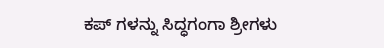ಕಪ್ ಗಳನ್ನು ಸಿದ್ಧಗಂಗಾ ಶ್ರೀಗಳು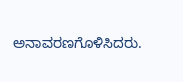ಅನಾವರಣಗೊಳಿಸಿದರು.